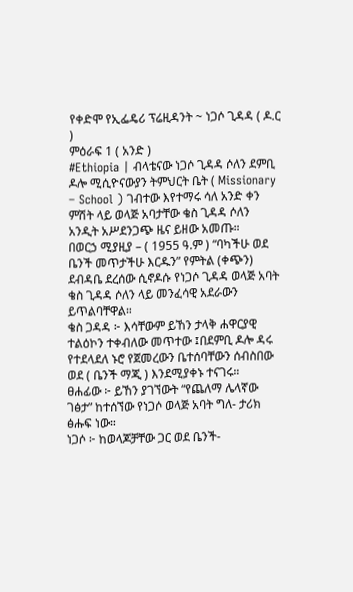የቀድሞ የኢፌዴሪ ፕሬዚዳንት ~ ነጋሶ ጊዳዳ ( ዶ.ር )
ምዕራፍ 1 ( አንድ )
#Ethiopia | ብላቴናው ነጋሶ ጊዳዳ ሶለን ደምቢ ዶሎ ሚሲዮናውያን ትምህርት ቤት ( Missionary – School ) ገብተው እየተማሩ ሳለ አንድ ቀን ምሽት ላይ ወላጅ አባታቸው ቄስ ጊዳዳ ሶለን አንዲት አሥደንጋጭ ዜና ይዘው አመጡ።
በወርኃ ሚያዚያ – ( 1955 ዓ.ም ) “ባካችሁ ወደ ቤንች መጥታችሁ እርዱን” የምትል (ቀጭን) ደብዳቤ ደረሰው ሲኖዶሱ የነጋሶ ጊዳዳ ወላጅ አባት ቄስ ጊዳዳ ሶለን ላይ መንፈሳዊ አደራውን ይጥልባቸዋል።
ቄስ ጋዳዳ ፦ እሳቸውም ይኸን ታላቅ ሐዋርያዊ ተልዕኮን ተቀብለው መጥተው ፤በደምቢ ዶሎ ዳሩ የተደላደለ ኑሮ የጀመረውን ቤተሰባቸውን ሰብስበው ወደ ( ቤንች ማጂ ) እንደሚያቀኑ ተናገሩ።
ፀሐፊው ፦ ይኸን ያገኘውት “የጨለማ ሌላኛው ገፅታ” ከተሰኘው የነጋሶ ወላጅ አባት ግለ- ታሪክ ፅሑፍ ነው።
ነጋሶ ፦ ከወላጆቻቸው ጋር ወደ ቤንች-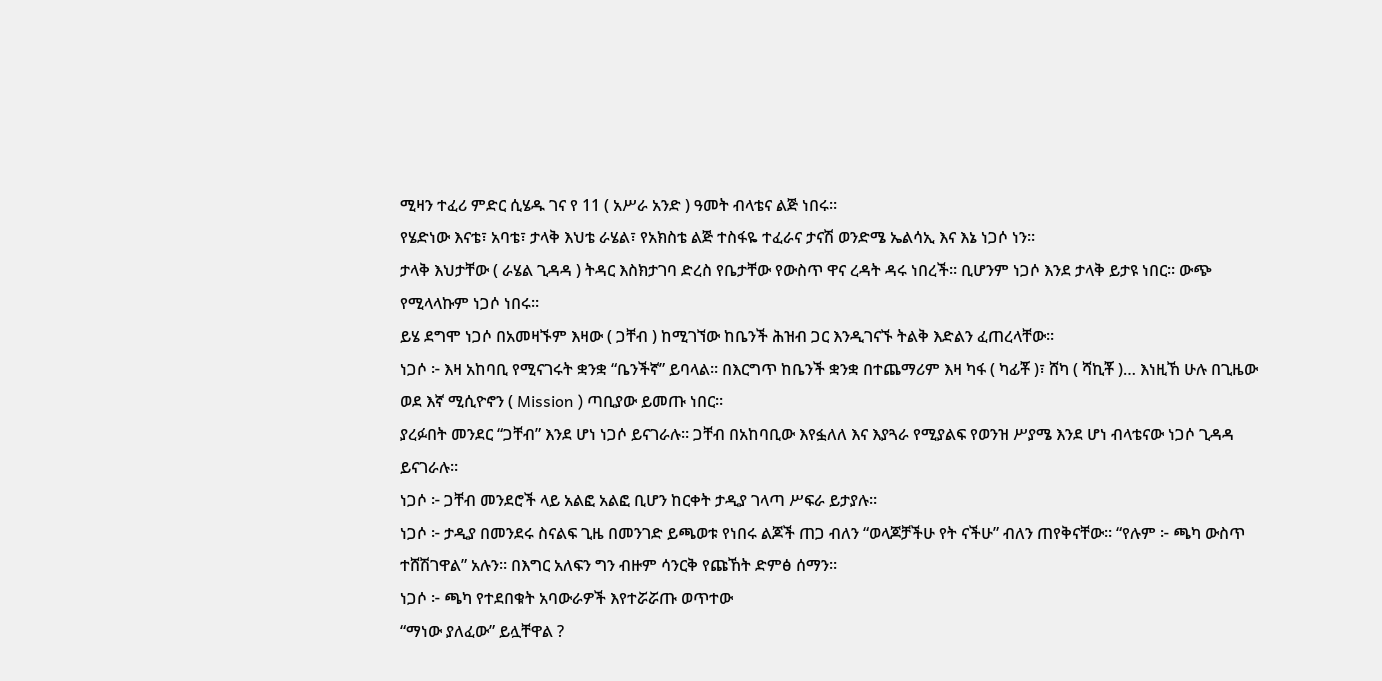ሚዛን ተፈሪ ምድር ሲሄዱ ገና የ 11 ( አሥራ አንድ ) ዓመት ብላቴና ልጅ ነበሩ።
የሄድነው እናቴ፣ አባቴ፣ ታላቅ እህቴ ራሄል፣ የአክስቴ ልጅ ተስፋዬ ተፈራና ታናሽ ወንድሜ ኤልሳኢ እና እኔ ነጋሶ ነን።
ታላቅ እህታቸው ( ራሄል ጊዳዳ ) ትዳር እስክታገባ ድረስ የቤታቸው የውስጥ ዋና ረዳት ዳሩ ነበረች። ቢሆንም ነጋሶ እንደ ታላቅ ይታዩ ነበር። ውጭ የሚላላኩም ነጋሶ ነበሩ።
ይሄ ደግሞ ነጋሶ በአመዛኙም እዛው ( ጋቸብ ) ከሚገኘው ከቤንች ሕዝብ ጋር እንዲገናኙ ትልቅ እድልን ፈጠረላቸው።
ነጋሶ ፦ እዛ አከባቢ የሚናገሩት ቋንቋ “ቤንችኛ” ይባላል። በእርግጥ ከቤንች ቋንቋ በተጨማሪም እዛ ካፋ ( ካፊቾ )፣ ሸካ ( ሻኪቾ )… እነዚኸ ሁሉ በጊዜው ወደ እኛ ሚሲዮኖን ( Mission ) ጣቢያው ይመጡ ነበር።
ያረፉበት መንደር “ጋቸብ” እንደ ሆነ ነጋሶ ይናገራሉ። ጋቸብ በአከባቢው እየፏለለ እና እያጓራ የሚያልፍ የወንዝ ሥያሜ እንደ ሆነ ብላቴናው ነጋሶ ጊዳዳ ይናገራሉ።
ነጋሶ ፦ ጋቸብ መንደሮች ላይ አልፎ አልፎ ቢሆን ከርቀት ታዲያ ገላጣ ሥፍራ ይታያሉ።
ነጋሶ ፦ ታዲያ በመንደሩ ስናልፍ ጊዜ በመንገድ ይጫወቱ የነበሩ ልጆች ጠጋ ብለን “ወላጆቻችሁ የት ናችሁ” ብለን ጠየቅናቸው። “የሉም ፦ ጫካ ውስጥ ተሸሽገዋል” አሉን። በእግር አለፍን ግን ብዙም ሳንርቅ የጩኸት ድምፅ ሰማን።
ነጋሶ ፦ ጫካ የተደበቁት አባውራዎች እየተሯሯጡ ወጥተው
“ማነው ያለፈው” ይሏቸዋል ?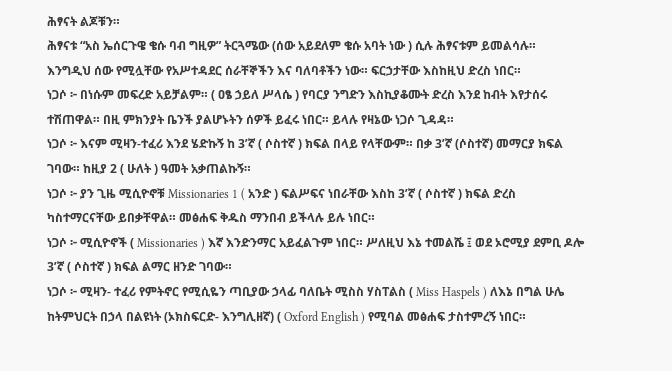ሕፃናት ልጆቹን።
ሕፃናቱ “አስ ኤሰርጉዌ ቄሱ ባብ ግዚዎ” ትርጓሜው (ሰው አይደለም ቄሱ አባት ነው ) ሲሉ ሕፃናቱም ይመልሳሉ።
እንግዲህ ሰው የሚሏቸው የአሥተዳደር ሰራቸኞችን እና ባለባቶችን ነው። ፍርኃታቸው እስከዚህ ድረስ ነበር።
ነጋሶ ፦ በነሱም መፍረድ አይቻልም። ( ዐፄ ኃይለ ሥላሴ ) የባርያ ንግድን እስኪያቆሙት ድረስ እንደ ከብት እየታሰሩ ተሽጠዋል። በዚ ምክንያት ቤንች ያልሆኑትን ሰዎች ይፈሩ ነበር። ይላሉ የዛኔው ነጋሶ ጊዳዳ።
ነጋሶ ፦ እናም ሚዛን-ተፈሪ እንደ ሄድኩኝ ከ 3’ኛ ( ሶስተኛ ) ክፍል በላይ የላቸውም። በቃ 3’ኛ (ሶስተኛ) መማርያ ክፍል ገባው። ከዚያ 2 ( ሁለት ) ዓመት አቃጠልኩኝ።
ነጋሶ ፦ ያን ጊዜ ሚሲዮኖቹ Missionaries 1 ( አንድ ) ፍልሥፍና ነበራቸው እስከ 3’ኛ ( ሶስተኛ ) ክፍል ድረስ ካስተማርናቸው ይበቃቸዋል። መፅሐፍ ቅዱስ ማንበብ ይችላሉ ይሉ ነበር።
ነጋሶ ፦ ሚሲዮኖች ( Missionaries ) እኛ እንድንማር አይፈልጉም ነበር። ሥለዚህ እኔ ተመልሼ ፤ ወደ ኦሮሚያ ደምቢ ዶሎ 3’ኛ ( ሶስተኛ ) ክፍል ልማር ዘንድ ገባው።
ነጋሶ ፦ ሚዛን- ተፈሪ የምትኖር የሚሲዬን ጣቢያው ኃላፊ ባለቤት ሚስስ ሃስፐልስ ( Miss Haspels ) ለእኔ በግል ሁሌ ከትምህርት በኃላ በልዩነት (ኦክስፍርድ- እንግሊዘኛ) ( Oxford English ) የሚባል መፅሐፍ ታስተምረኝ ነበር።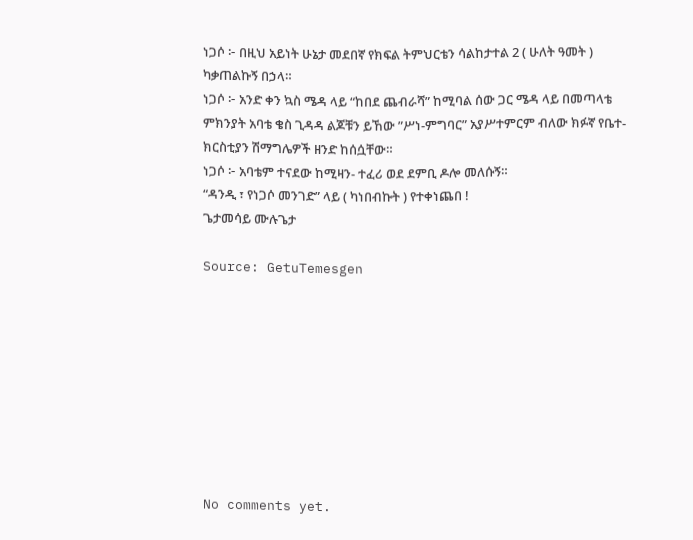ነጋሶ ፦ በዚህ አይነት ሁኔታ መደበኛ የክፍል ትምህርቴን ሳልከታተል 2 ( ሁለት ዓመት ) ካቃጠልኩኝ በኃላ።
ነጋሶ ፦ አንድ ቀን ኳስ ሜዳ ላይ “ከበደ ጨብራሻ” ከሚባል ሰው ጋር ሜዳ ላይ በመጣላቴ ምክንያት አባቴ ቄስ ጊዳዳ ልጆቹን ይኸው ”ሥነ-ምግባር” አያሥተምርም ብለው ክፉኛ የቤተ- ክርስቲያን ሽማግሌዎች ዘንድ ከሰሷቸው።
ነጋሶ ፦ አባቴም ተናደው ከሚዛን- ተፈሪ ወደ ደምቢ ዶሎ መለሱኝ።
“ዳንዲ ፣ የነጋሶ መንገድ” ላይ ( ካነበብኩት ) የተቀነጨበ !
ጌታመሳይ ሙሉጌታ

Source: GetuTemesgen









No comments yet.